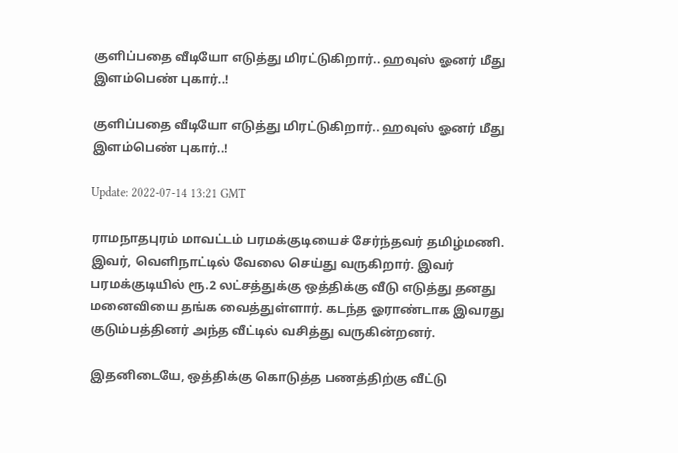குளிப்பதை வீடியோ எடுத்து மிரட்டுகிறார்.. ஹவுஸ் ஓனர் மீது இளம்பெண் புகார்..!

குளிப்பதை வீடியோ எடுத்து மிரட்டுகிறார்.. ஹவுஸ் ஓனர் மீது இளம்பெண் புகார்..!

Update: 2022-07-14 13:21 GMT

ராமநாதபுரம் மாவட்டம் பரமக்குடியைச் சேர்ந்தவர் தமிழ்மணி. இவர், வெளிநாட்டில் வேலை செய்து வருகிறார். இவர் பரமக்குடியில் ரூ.2 லட்சத்துக்கு ஒத்திக்கு வீடு எடுத்து தனது மனைவியை தங்க வைத்துள்ளார். கடந்த ஓராண்டாக இவரது குடும்பத்தினர் அந்த வீட்டில் வசித்து வருகின்றனர்.

இதனிடையே, ஒத்திக்கு கொடுத்த பணத்திற்கு வீட்டு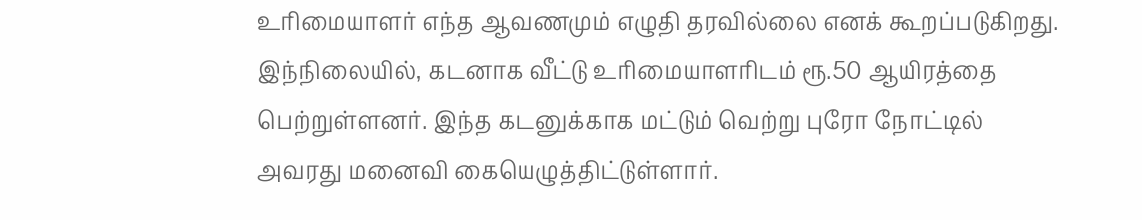உரிமையாளர் எந்த ஆவணமும் எழுதி தரவில்லை எனக் கூறப்படுகிறது. இந்நிலையில், கடனாக வீட்டு உரிமையாளரிடம் ரூ.50 ஆயிரத்தை பெற்றுள்ளனர். இந்த கடனுக்காக மட்டும் வெற்று புரோ நோட்டில் அவரது மனைவி கையெழுத்திட்டுள்ளார்.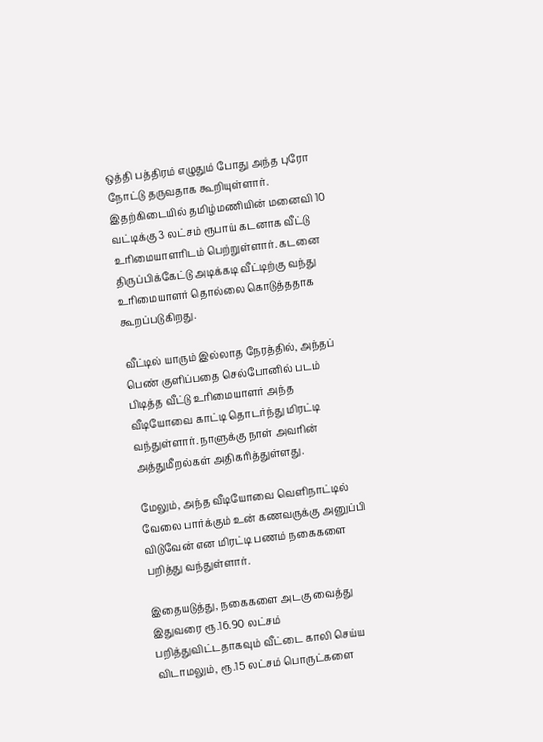ஒத்தி பத்திரம் எழுதும் போது அந்த புரோ நோட்டு தருவதாக கூறியுள்ளார். இதற்கிடையில் தமிழ்மணியின் மனைவி 10 வட்டிக்கு 3 லட்சம் ரூபாய் கடனாக வீட்டு உரிமையாளரிடம் பெற்றுள்ளார். கடனை திருப்பிக்கேட்டு அடிக்கடி வீட்டிற்கு வந்து உரிமையாளர் தொல்லை கொடுத்ததாக கூறப்படுகிறது.

வீட்டில் யாரும் இல்லாத நேரத்தில், அந்தப் பெண் குளிப்பதை செல்போனில் படம் பிடித்த வீட்டு உரிமையாளர் அந்த வீடியோவை காட்டி தொடர்ந்து மிரட்டி வந்துள்ளார். நாளுக்கு நாள் அவரின் அத்துமீறல்கள் அதிகரித்துள்ளது.

மேலும், அந்த வீடியோவை வெளிநாட்டில் வேலை பார்க்கும் உன் கணவருக்கு அனுப்பி விடுவேன் என மிரட்டி பணம் நகைகளை பறித்து வந்துள்ளார்.

இதையடுத்து, நகைகளை அடகு வைத்து இதுவரை ரூ.16.90 லட்சம் பறித்துவிட்டதாகவும் வீட்டை காலி செய்ய விடாமலும், ரூ.15 லட்சம் பொருட்களை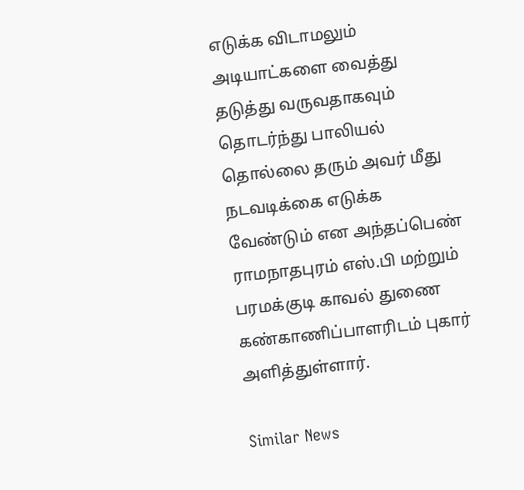எடுக்க விடாமலும் அடியாட்களை வைத்து தடுத்து வருவதாகவும் தொடர்ந்து பாலியல் தொல்லை தரும் அவர் மீது நடவடிக்கை எடுக்க வேண்டும் என அந்தப்பெண் ராமநாதபுரம் எஸ்.பி மற்றும் பரமக்குடி காவல் துணை கண்காணிப்பாளரிடம் புகார் அளித்துள்ளார்.

Similar News